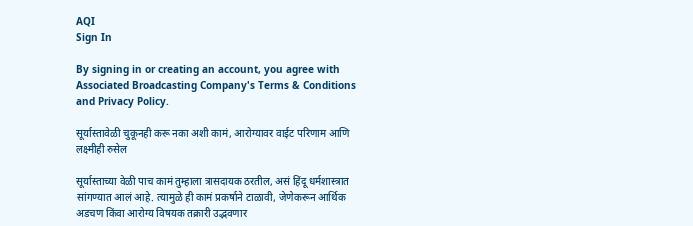AQI
Sign In

By signing in or creating an account, you agree with Associated Broadcasting Company's Terms & Conditions and Privacy Policy.

सूर्यास्तावेळी चुकूनही करू नका अशी कामं, आरोग्यावर वाईट परिणाम आणि लक्ष्मीही रुसेल

सूर्यास्ताच्या वेळी पाच कामं तुम्हाला त्रासदायक ठरतील, असं हिंदू धर्मशास्त्रात सांगण्यात आलं आहे. त्यामुळे ही कामं प्रकर्षाने टाळावी, जेणेकरून आर्थिक अडचण किंवा आरोग्य विषयक तक्रारी उद्भवणार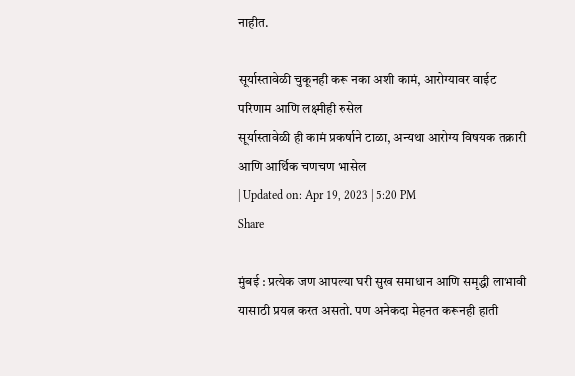नाहीत.

सूर्यास्तावेळी चुकूनही करू नका अशी कामं, आरोग्यावर वाईट परिणाम आणि लक्ष्मीही रुसेल
सूर्यास्तावेळी ही कामं प्रकर्षाने टाळा, अन्यथा आरोग्य विषयक तक्रारी आणि आर्थिक चणचण भासेल
| Updated on: Apr 19, 2023 | 5:20 PM
Share

मुंबई : प्रत्येक जण आपल्या घरी सुख समाधान आणि समृद्धी लाभावी यासाठी प्रयत्न करत असतो. पण अनेकदा मेहनत करूनही हाती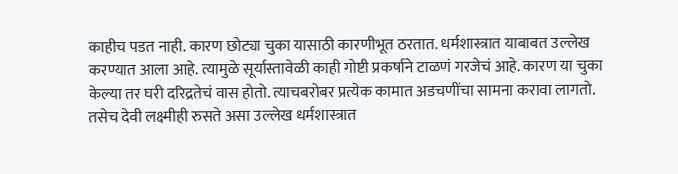काहीच पडत नाही. कारण छोट्या चुका यासाठी कारणीभूत ठरतात. धर्मशास्त्रात याबाबत उल्लेख करण्यात आला आहे. त्यामुळे सूर्यास्तावेळी काही गोष्टी प्रकर्षाने टाळणं गरजेचं आहे. कारण या चुका केल्या तर घरी दरिद्रतेचं वास होतो. त्याचबरोबर प्रत्येक कामात अडचणींचा सामना करावा लागतो. तसेच देवी लक्ष्मीही रुसते असा उल्लेख धर्मशास्त्रात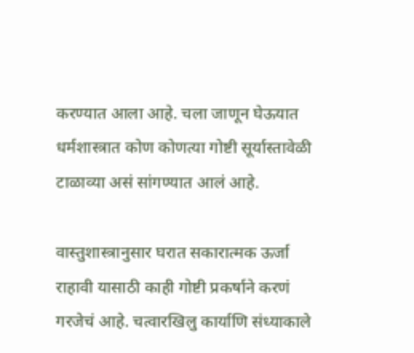करण्यात आला आहे. चला जाणून घेऊयात धर्मशास्त्रात कोण कोणत्या गोष्टी सूर्यास्तावेळी टाळाव्या असं सांगण्यात आलं आहे.

वास्तुशास्त्रानुसार घरात सकारात्मक ऊर्जा राहावी यासाठी काही गोष्टी प्रकर्षाने करणं गरजेचं आहे. चत्वार‌खिलु कार्याणि संध्याकाले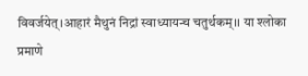विवर्जयेत्।आहारं मैथुनं निद्रां स्वाध्यायन्च चतुर्थकम्।। या श्लोका प्रमाणे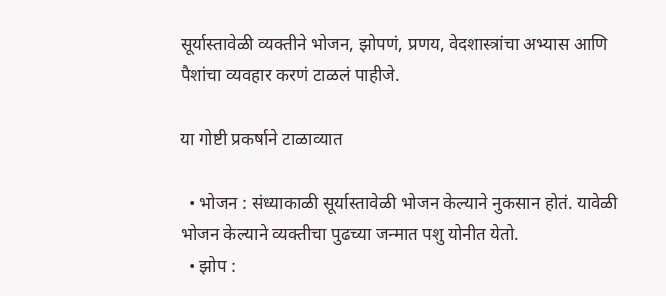सूर्यास्तावेळी व्यक्तीने भोजन, झोपणं, प्रणय, वेदशास्त्रांचा अभ्यास आणि पैशांचा व्यवहार करणं टाळलं पाहीजे.

या गोष्टी प्रकर्षाने टाळाव्यात

  • भोजन : संध्याकाळी सूर्यास्तावेळी भोजन केल्याने नुकसान होतं. यावेळी भोजन केल्याने व्यक्तीचा पुढच्या जन्मात पशु योनीत येतो.
  • झोप :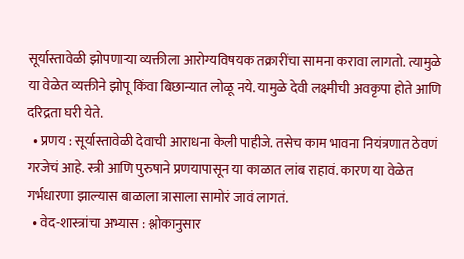सूर्यास्तावेळी झोपणाऱ्या व्यक्तीला आरोग्यविषयक तक्रारींचा सामना करावा लागतो. त्यामुळे या वेळेत व्यक्तीने झोपू किंवा बिछान्यात लोळू नये. यामुळे देवी लक्ष्मीची अवकृपा होते आणि दरिद्रता घरी येते.
  • प्रणय : सूर्यास्तावेळी देवाची आराधना केली पाहीजे. तसेच काम भावना नियंत्रणात ठेवणं गरजेचं आहे. स्त्री आणि पुरुषाने प्रणयापासून या काळात लांब राहावं. कारण या वेळेत गर्भधारणा झाल्यास बाळाला त्रासाला सामोरं जावं लागतं.
  • वेद-शास्त्रांचा अभ्यास : श्लोकानुसार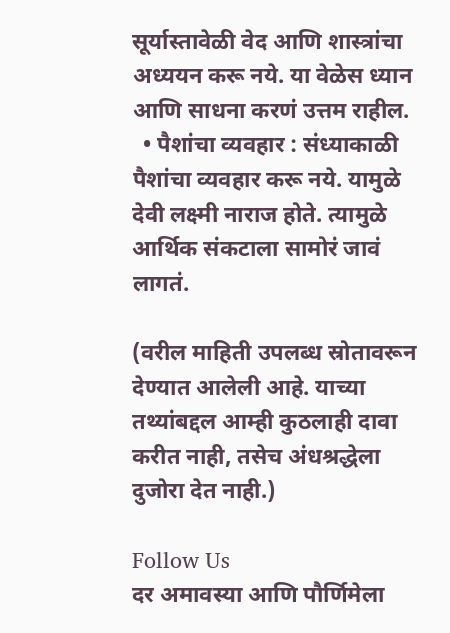सूर्यास्तावेळी वेद आणि शास्त्रांचा अध्ययन करू नये. या वेळेस ध्यान आणि साधना करणं उत्तम राहील.
  • पैशांचा व्यवहार : संध्याकाळी पैशांचा व्यवहार करू नये. यामुळे देवी लक्ष्मी नाराज होते. त्यामुळे आर्थिक संकटाला सामोरं जावं लागतं.

(वरील माहिती उपलब्ध स्रोतावरून देण्यात आलेली आहे. याच्या तथ्यांबद्दल आम्ही कुठलाही दावा करीत नाही, तसेच अंधश्रद्धेला दुजोरा देत नाही.)

Follow Us
दर अमावस्या आणि पौर्णिमेला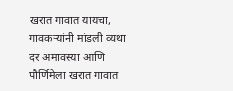खरात गावात यायचा, गावकऱ्यांनी मांडली व्यथा
दर अमावस्या आणि पौर्णिमेला खरात गावात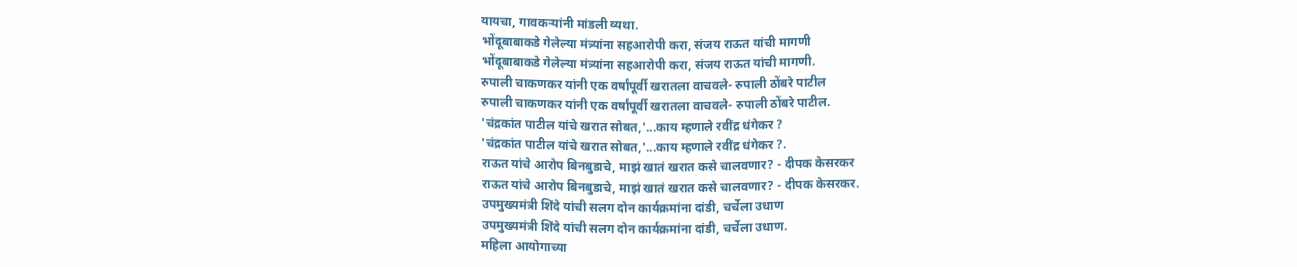यायचा, गावकऱ्यांनी मांडली व्यथा.
भोंदूबाबाकडे गेलेल्या मंत्र्यांना सहआरोपी करा, संजय राऊत यांची मागणी
भोंदूबाबाकडे गेलेल्या मंत्र्यांना सहआरोपी करा, संजय राऊत यांची मागणी.
रुपाली चाकणकर यांनी एक वर्षांपूर्वी खरातला वाचवले- रुपाली ठोंबरे पाटील
रुपाली चाकणकर यांनी एक वर्षांपूर्वी खरातला वाचवले- रुपाली ठोंबरे पाटील.
'चंद्रकांत पाटील यांचे खरात सोबत,'...काय म्हणाले रवींद्र धंगेकर ?
'चंद्रकांत पाटील यांचे खरात सोबत,'...काय म्हणाले रवींद्र धंगेकर ?.
राऊत यांचे आरोप बिनबुडाचे, माझं खातं खरात कसे चालवणार? - दीपक केसरकर
राऊत यांचे आरोप बिनबुडाचे, माझं खातं खरात कसे चालवणार? - दीपक केसरकर.
उपमुख्यमंत्री शिंदे यांची सलग दोन कार्यक्रमांना दांडी, चर्चेला उधाण
उपमुख्यमंत्री शिंदे यांची सलग दोन कार्यक्रमांना दांडी, चर्चेला उधाण.
महिला आयोगाच्या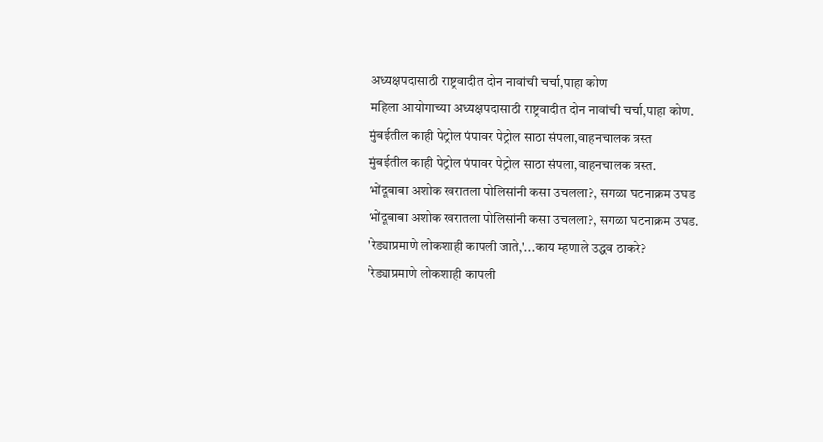अध्यक्षपदासाठी राष्ट्रवादीत दोन नावांची चर्चा,पाहा कोण
महिला आयोगाच्या अध्यक्षपदासाठी राष्ट्रवादीत दोन नावांची चर्चा,पाहा कोण.
मुंबईतील काही पेट्रोल पंपावर पेट्रोल साठा संपला,वाहनचालक त्रस्त
मुंबईतील काही पेट्रोल पंपावर पेट्रोल साठा संपला,वाहनचालक त्रस्त.
भोंदूबाबा अशोक खरातला पोलिसांनी कसा उचलला?, सगळा घटनाक्रम उघड
भोंदूबाबा अशोक खरातला पोलिसांनी कसा उचलला?, सगळा घटनाक्रम उघड.
'रेड्याप्रमाणे लोकशाही कापली जाते,'...काय म्हणाले उद्धव ठाकरे?
'रेड्याप्रमाणे लोकशाही कापली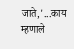जाते,'...काय म्हणाले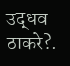उद्धव ठाकरे?.